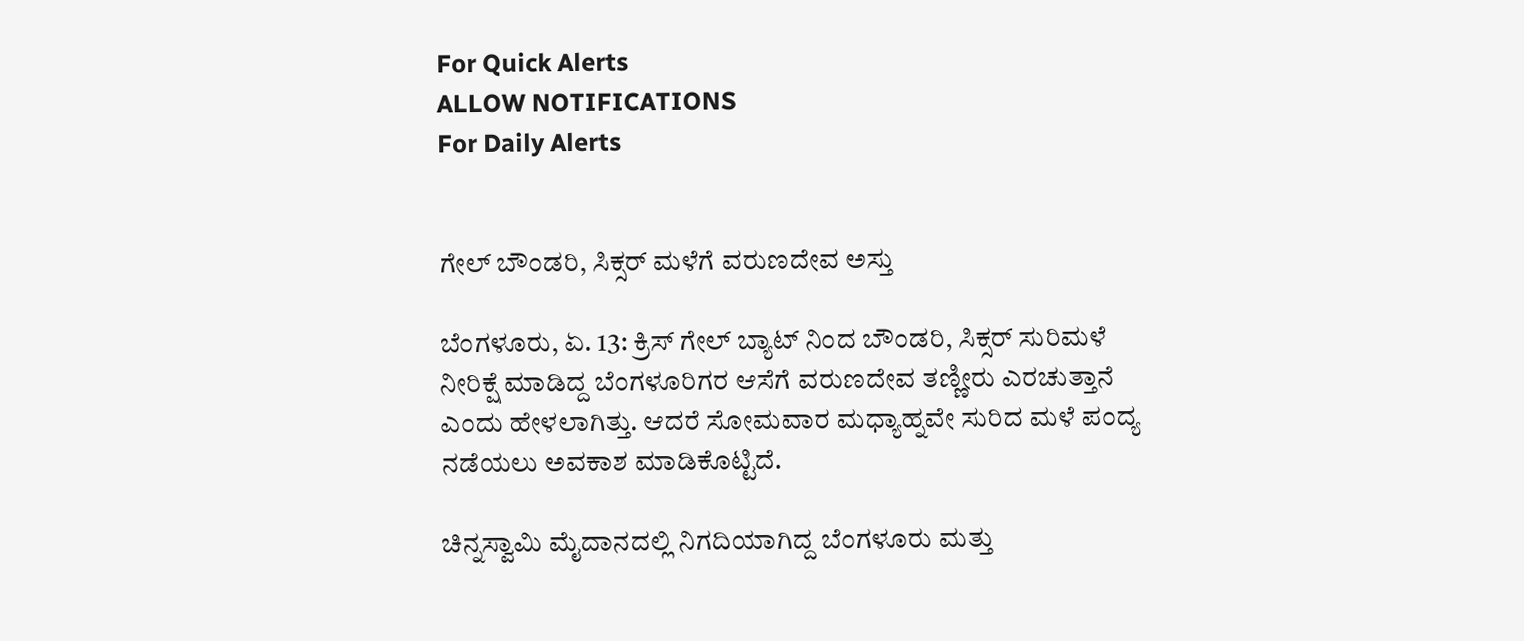For Quick Alerts
ALLOW NOTIFICATIONS
For Daily Alerts


ಗೇಲ್ ಬೌಂಡರಿ, ಸಿಕ್ಸರ್ ಮಳೆಗೆ ವರುಣದೇವ ಅಸ್ತು

ಬೆಂಗಳೂರು, ಏ. 13: ಕ್ರಿಸ್ ಗೇಲ್ ಬ್ಯಾಟ್ ನಿಂದ ಬೌಂಡರಿ, ಸಿಕ್ಸರ್ ಸುರಿಮಳೆ ನೀರಿಕ್ಷೆ ಮಾಡಿದ್ದ ಬೆಂಗಳೂರಿಗರ ಆಸೆಗೆ ವರುಣದೇವ ತಣ್ಣೀರು ಎರಚುತ್ತಾನೆ ಎಂದು ಹೇಳಲಾಗಿತ್ತು. ಆದರೆ ಸೋಮವಾರ ಮಧ್ಯಾಹ್ನವೇ ಸುರಿದ ಮಳೆ ಪಂದ್ಯ ನಡೆಯಲು ಅವಕಾಶ ಮಾಡಿಕೊಟ್ಟಿದೆ.

ಚಿನ್ನಸ್ವಾಮಿ ಮೈದಾನದಲ್ಲಿ ನಿಗದಿಯಾಗಿದ್ದ ಬೆಂಗಳೂರು ಮತ್ತು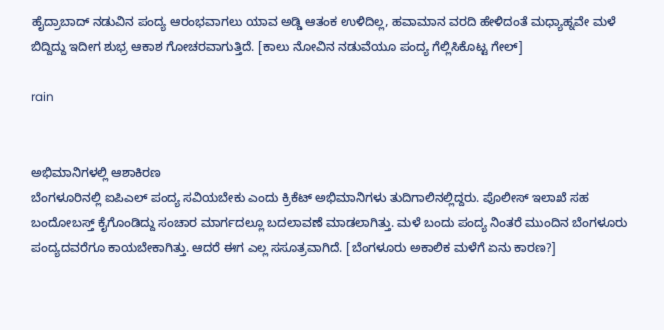ಹೈದ್ರಾಬಾದ್ ನಡುವಿನ ಪಂದ್ಯ ಆರಂಭವಾಗಲು ಯಾವ ಅಡ್ಡಿ ಆತಂಕ ಉಳಿದಿಲ್ಲ, ಹವಾಮಾನ ವರದಿ ಹೇಳಿದಂತೆ ಮಧ್ಯಾಹ್ನವೇ ಮಳೆ ಬಿದ್ದಿದ್ದು ಇದೀಗ ಶುಭ್ರ ಆಕಾಶ ಗೋಚರವಾಗುತ್ತಿದೆ. [ಕಾಲು ನೋವಿನ ನಡುವೆಯೂ ಪಂದ್ಯ ಗೆಲ್ಲಿಸಿಕೊಟ್ಟ ಗೇಲ್]

rain


ಅಭಿಮಾನಿಗಳಲ್ಲಿ ಆಶಾಕಿರಣ
ಬೆಂಗಳೂರಿನಲ್ಲಿ ಐಪಿಎಲ್ ಪಂದ್ಯ ಸವಿಯಬೇಕು ಎಂದು ಕ್ರಿಕೆಟ್ ಅಭಿಮಾನಿಗಳು ತುದಿಗಾಲಿನಲ್ಲಿದ್ದರು. ಪೊಲೀಸ್ ಇಲಾಖೆ ಸಹ ಬಂದೋಬಸ್ತ್ ಕೈಗೊಂಡಿದ್ದು ಸಂಚಾರ ಮಾರ್ಗದಲ್ಲೂ ಬದಲಾವಣೆ ಮಾಡಲಾಗಿತ್ತು. ಮಳೆ ಬಂದು ಪಂದ್ಯ ನಿಂತರೆ ಮುಂದಿನ ಬೆಂಗಳೂರು ಪಂದ್ಯದವರೆಗೂ ಕಾಯಬೇಕಾಗಿತ್ತು. ಆದರೆ ಈಗ ಎಲ್ಲ ಸಸೂತ್ರವಾಗಿದೆ. [ಬೆಂಗಳೂರು ಅಕಾಲಿಕ ಮಳೆಗೆ ಏನು ಕಾರಣ?]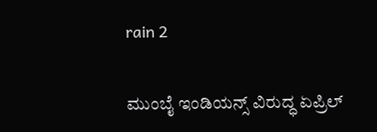rain 2

ಮುಂಬೈ ಇಂಡಿಯನ್ಸ್ ವಿರುದ್ಧ ಏಪ್ರಿಲ್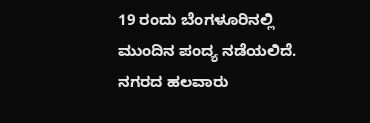19 ರಂದು ಬೆಂಗಳೂರಿನಲ್ಲಿ ಮುಂದಿನ ಪಂದ್ಯ ನಡೆಯಲಿದೆ. ನಗರದ ಹಲವಾರು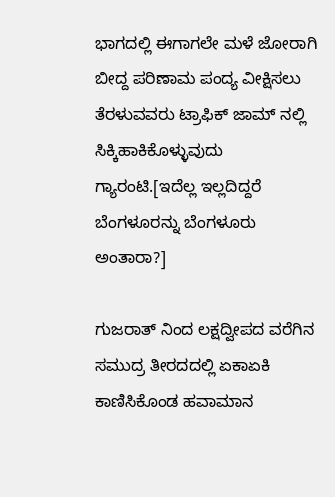ಭಾಗದಲ್ಲಿ ಈಗಾಗಲೇ ಮಳೆ ಜೋರಾಗಿ ಬೀದ್ದ ಪರಿಣಾಮ ಪಂದ್ಯ ವೀಕ್ಷಿಸಲು ತೆರಳುವವರು ಟ್ರಾಫಿಕ್ ಜಾಮ್ ನಲ್ಲಿ ಸಿಕ್ಕಿಹಾಕಿಕೊಳ್ಳುವುದು ಗ್ಯಾರಂಟಿ.[ಇದೆಲ್ಲ ಇಲ್ಲದಿದ್ದರೆ ಬೆಂಗಳೂರನ್ನು ಬೆಂಗಳೂರು ಅಂತಾರಾ?]

ಗುಜರಾತ್ ನಿಂದ ಲಕ್ಷದ್ವೀಪದ ವರೆಗಿನ ಸಮುದ್ರ ತೀರದದಲ್ಲಿ ಏಕಾಏಕಿ ಕಾಣಿಸಿಕೊಂಡ ಹವಾಮಾನ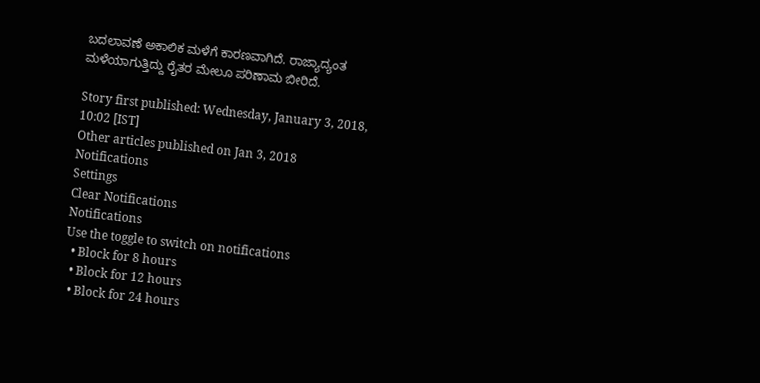ಬದಲಾವಣೆ ಅಕಾಲಿಕ ಮಳೆಗೆ ಕಾರಣವಾಗಿದೆ. ರಾಜ್ಯಾದ್ಯಂತ ಮಳೆಯಾಗುತ್ತಿದ್ದು ರೈತರ ಮೇಲೂ ಪರಿಣಾಮ ಬೀರಿದೆ.

Story first published: Wednesday, January 3, 2018, 10:02 [IST]
Other articles published on Jan 3, 2018
Notifications
Settings
Clear Notifications
Notifications
Use the toggle to switch on notifications
  • Block for 8 hours
  • Block for 12 hours
  • Block for 24 hours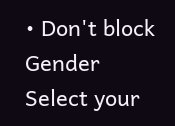• Don't block
Gender
Select your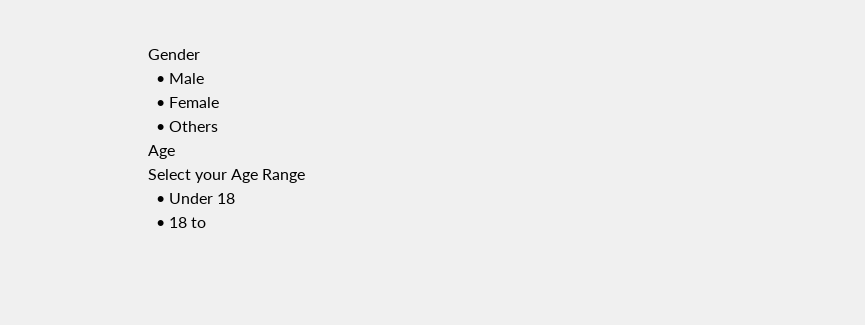Gender
  • Male
  • Female
  • Others
Age
Select your Age Range
  • Under 18
  • 18 to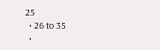25
  • 26 to 35
  •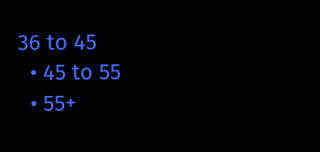36 to 45
  • 45 to 55
  • 55+